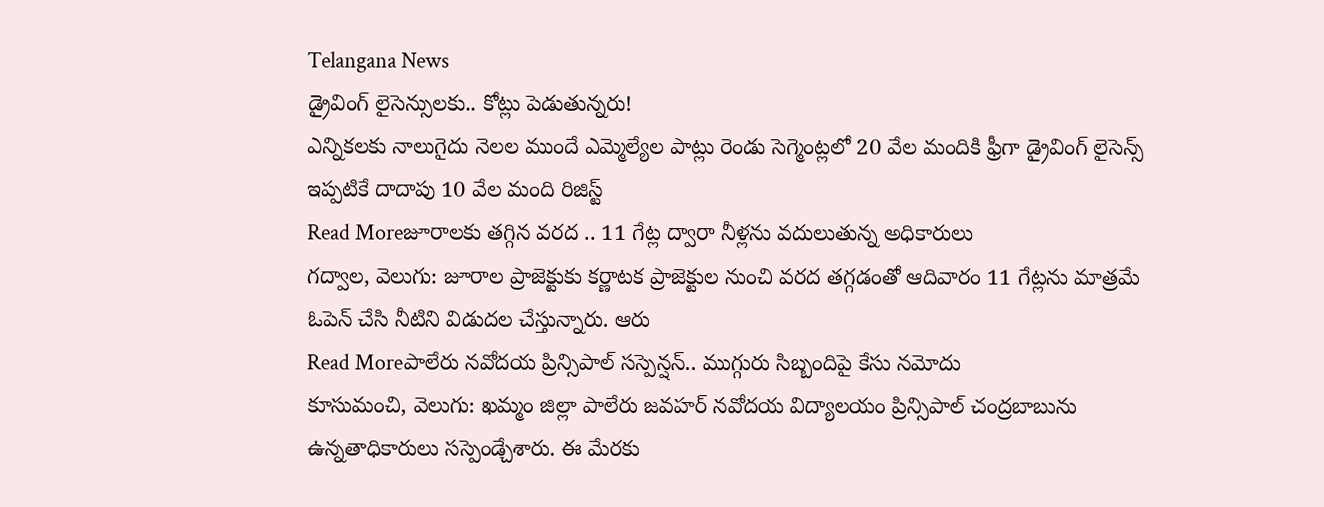Telangana News
డ్రైవింగ్ లైసెన్సులకు.. కోట్లు పెడుతున్నరు!
ఎన్నికలకు నాలుగైదు నెలల ముందే ఎమ్మెల్యేల పాట్లు రెండు సెగ్మెంట్లలో 20 వేల మందికి ఫ్రీగా డ్రైవింగ్ లైసెన్స్ ఇప్పటికే దాదాపు 10 వేల మంది రిజిస్ట్
Read Moreజూరాలకు తగ్గిన వరద .. 11 గేట్ల ద్వారా నీళ్లను వదులుతున్న అధికారులు
గద్వాల, వెలుగు: జూరాల ప్రాజెక్టుకు కర్ణాటక ప్రాజెక్టుల నుంచి వరద తగ్గడంతో ఆదివారం 11 గేట్లను మాత్రమే ఓపెన్ చేసి నీటిని విడుదల చేస్తున్నారు. ఆరు
Read Moreపాలేరు నవోదయ ప్రిన్సిపాల్ సస్పెన్షన్.. ముగ్గురు సిబ్బందిపై కేసు నమోదు
కూసుమంచి, వెలుగు: ఖమ్మం జిల్లా పాలేరు జవహర్ నవోదయ విద్యాలయం ప్రిన్సిపాల్ చంద్రబాబును ఉన్నతాధికారులు సస్పెండ్చేశారు. ఈ మేరకు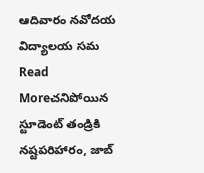ఆదివారం నవోదయ విద్యాలయ సమ
Read Moreచనిపోయిన స్టూడెంట్ తండ్రికి నష్టపరిహారం, జాబ్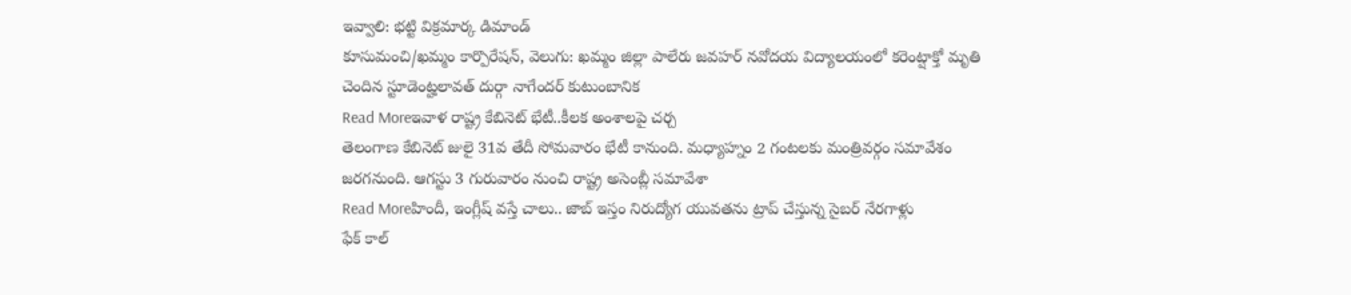ఇవ్వాలి: భట్టి విక్రమార్క డిమాండ్
కూసుమంచి/ఖమ్మం కార్పొరేషన్, వెలుగు: ఖమ్మం జిల్లా పాలేరు జవహర్ నవోదయ విద్యాలయంలో కరెంట్షాక్తో మృతి చెందిన స్టూడెంట్హలావత్ దుర్గా నాగేందర్ కుటుంబానిక
Read Moreఇవాళ రాష్ట్ర కేబినెట్ భేటీ..కీలక అంశాలపై చర్చ
తెలంగాణ కేబినెట్ జులై 31వ తేదీ సోమవారం భేటీ కానుంది. మధ్యాహ్నం 2 గంటలకు మంత్రివర్గం సమావేశం జరగనుంది. ఆగస్టు 3 గురువారం నుంచి రాష్ట్ర అసెంబ్లీ సమావేశా
Read Moreహిందీ, ఇంగ్లీష్ వస్తే చాలు.. జాబ్ ఇస్తం నిరుద్యోగ యువతను ట్రాప్ చేస్తున్న సైబర్ నేరగాళ్లు
ఫేక్ కాల్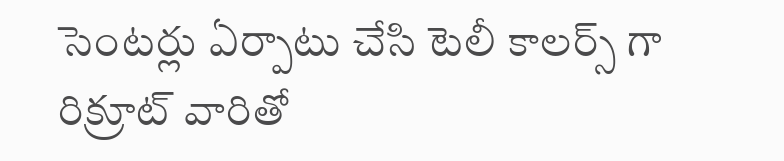సెంటర్లు ఏర్పాటు చేసి టెలీ కాలర్స్ గా రిక్రూట్ వారితో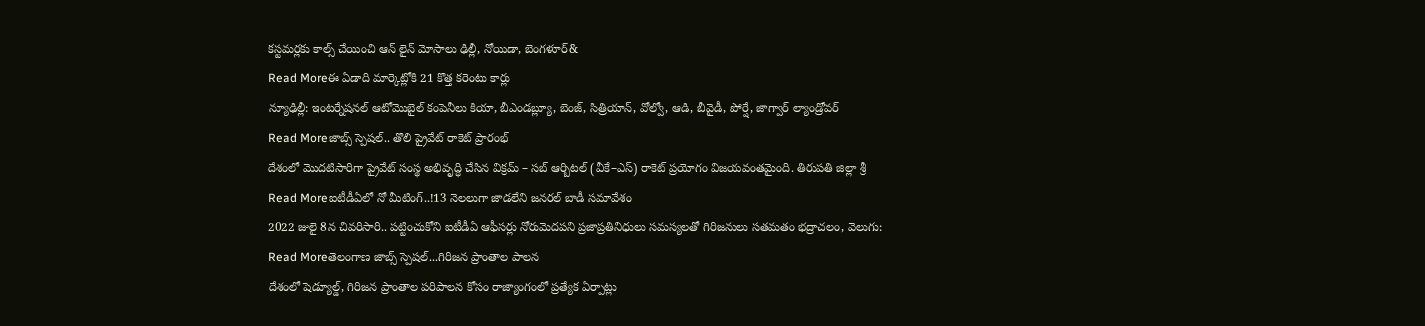కస్టమర్లకు కాల్స్ చేయించి ఆన్ లైన్ మోసాలు ఢిల్లీ, నోయిడా, బెంగళూర్&
Read Moreఈ ఏడాది మార్కెట్లోకి 21 కొత్త కరెంటు కార్లు
న్యూఢిల్లీ: ఇంటర్నేషనల్ ఆటోమొబైల్ కంపెనీలు కియా, బీఎండబ్ల్యూ, బెంజ్, సిత్రియాన్, వోల్వో, ఆడి, బీవైడీ, పోర్షే, జాగ్వార్ ల్యాండ్రోవర్
Read Moreజాబ్స్ స్పెషల్.. తొలి ప్రైవేట్ రాకెట్ ప్రారంభ్
దేశంలో మొదటిసారిగా ప్రైవేట్ సంస్థ అభివృద్ధి చేసిన విక్రమ్ – సబ్ ఆర్బిటల్ (వీకే–ఎస్) రాకెట్ ప్రయోగం విజయవంతమైంది. తిరుపతి జిల్లా శ్రీ
Read Moreఐటీడీఏలో నో మీటింగ్..!13 నెలలుగా జాడలేని జనరల్ బాడీ సమావేశం
2022 జులై 8న చివరిసారి.. పట్టించుకోని ఐటీడీఏ ఆఫీసర్లు నోరుమెదపని ప్రజాప్రతినిధులు సమస్యలతో గిరిజనులు సతమతం భద్రాచలం, వెలుగు:
Read Moreతెలంగాణ జాబ్స్ స్పెషల్...గిరిజన ప్రాంతాల పాలన
దేశంలో షెడ్యూల్డ్, గిరిజన ప్రాంతాల పరిపాలన కోసం రాజ్యాంగంలో ప్రత్యేక ఏర్పాట్లు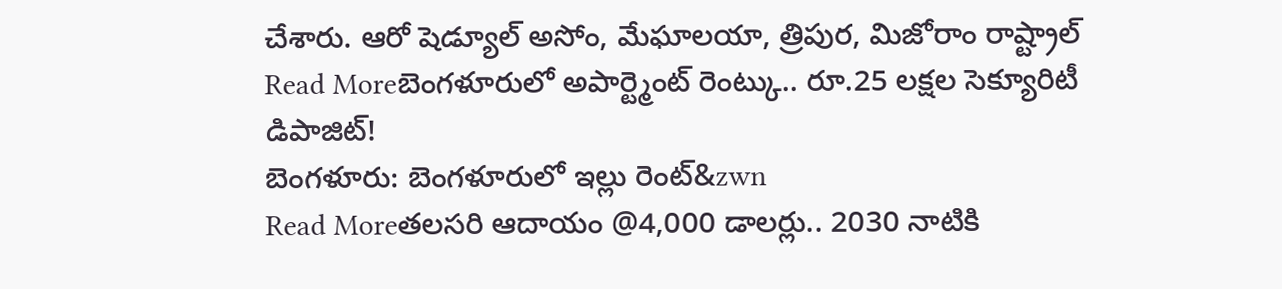చేశారు. ఆరో షెడ్యూల్ అసోం, మేఘాలయా, త్రిపుర, మిజోరాం రాష్ట్రాల్
Read Moreబెంగళూరులో అపార్ట్మెంట్ రెంట్కు.. రూ.25 లక్షల సెక్యూరిటీ డిపాజిట్!
బెంగళూరు: బెంగళూరులో ఇల్లు రెంట్&zwn
Read Moreతలసరి ఆదాయం @4,000 డాలర్లు.. 2030 నాటికి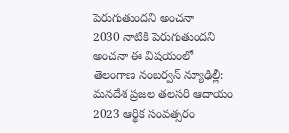పెరుగుతుందని అంచనా
2030 నాటికి పెరుగుతుందని అంచనా ఈ విషయంలో తెలంగాణ నంబర్వన్ న్యూఢిల్లీ: మనదేశ ప్రజల తలసరి ఆదాయం 2023 ఆర్థిక సంవత్సరం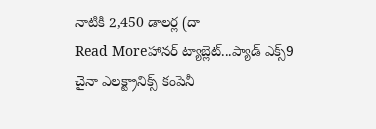నాటికి 2,450 డాలర్ల (దా
Read Moreహానర్ ట్యాబ్లెట్...ప్యాడ్ ఎక్స్9
చైనా ఎలక్ట్రానిక్స్ కంపెనీ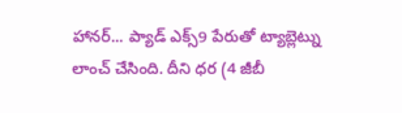హానర్... ప్యాడ్ ఎక్స్9 పేరుతో ట్యాబ్లెట్ను లాంచ్ చేసింది. దీని ధర (4 జీబీ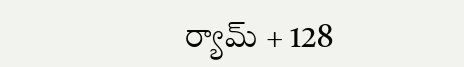ర్యామ్ + 128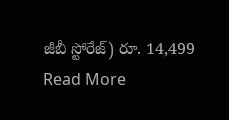జీబీ స్టోరేజ్) రూ. 14,499
Read More